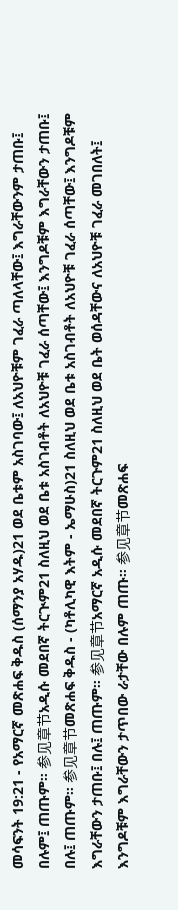መሳፍንት 19:21 - የአማርኛ መጽሐፍ ቅዱስ (ሰማንያ አሃዱ)21 ወደ ቤቱም አስገባው፤ ለአህዮቹም ገፈራ ጣለላቸው፤ እግራቸውንም ታጠቡ፤ በሉም፤ ጠጡም። 参见章节አዲሱ መደበኛ ትርጒም21 ስለዚህ ወደ ቤቱ አስገብቶት ለአህዮቹ ገፈራ ሰጣቸው፤ እንግዶቹም እግራቸውን ታጠቡ፤ በሉ፤ ጠጡም። 参见章节መጽሐፍ ቅዱስ - (ካቶሊካዊ እትም - ኤማሁስ)21 ስለዚህ ወደ ቤቱ አስገብቶት ለአህዮቹ ገፈራ ሰጣቸው፤ እንግዶቹም እግራቸውን ታጠቡ፤ በሉ፤ ጠጡም። 参见章节አማርኛ አዲሱ መደበኛ ትርጉም21 ስለዚህ ወደ ቤት ወሰዳቸውና ለአህዮቹ ገፈራ መገበለት፤ እንግዶቹም እግራቸውን ታጥበው ራታቸው በሉም ጠጡ። 参见章节መጽሐፍ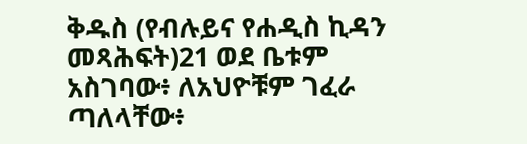ቅዱስ (የብሉይና የሐዲስ ኪዳን መጻሕፍት)21 ወደ ቤቱም አስገባው፥ ለአህዮቹም ገፈራ ጣለላቸው፥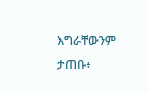እግራቸውንም ታጠቡ፥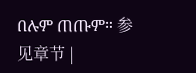በሉም ጠጡም። 参见章节 |